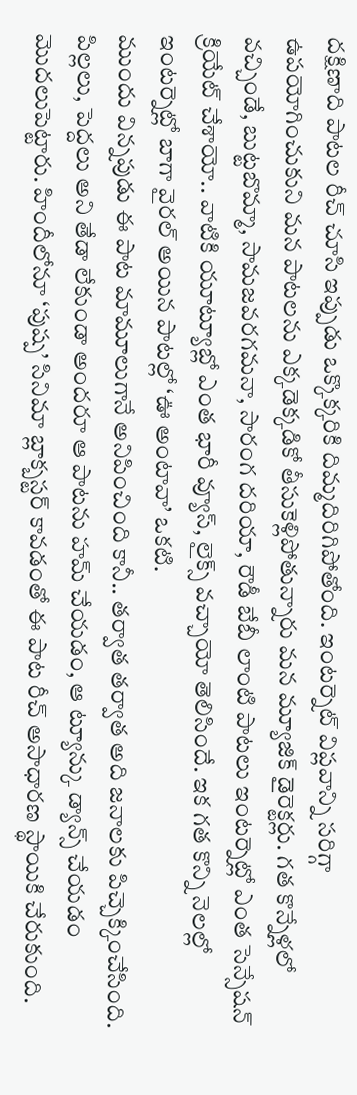దక్షిణాది పాటల రీచ్ చూసి ఇప్పుడు ఒక్కొక్కరికి దిమ్మదిరిగిపోతోంది. ఇంటర్నెట్ విప్లవాన్ని సరిగ్గా ఉపయోగించుకుని మన పాటలను ఎక్కడెక్కడికో తీసుకెళ్లిపోతున్నారు మన మ్యూజిక్ డైరెక్టర్లు. గత కొన్నేళ్లలో వచ్చిండే, బుట్టబొమ్మా, సామజవరగమనా, సారంగ దరియా, రౌడీ బేబీ లాంటి పాటలు ఇంటర్నెట్లో ఎంత సెన్సేషన్ క్రియేట్ చేశాయో.. వాటికి యూట్యూబ్లో ఎంత భారీ వ్యూస్, లైక్స్ వచ్చాయో తెలిసిందే. ఇక గత కొన్ని నెలల్లో ఇంటర్నెట్లో బాగా వైరల్ అయిన పాటల్లో ‘ఊ అంటావా’ ఒకటి.
ముందు విన్నపుడు ఈ పాట మామూలుగానే అనిపించింది కానీ.. తర్వాత తర్వాత అది జనాలకు పిచ్చెక్కించేసింది. పిల్లలు, పెద్దలు అని తేడా లేకుండా అందరూ ఆ పాటను హమ్ చేయడం, ఆ ట్యూన్కు డ్యాన్స్ చేయడం మొదలుపెట్టారు. హిందీలోనూ ‘పుష్ప’ సినిమా బ్లాక్బస్టర్ కావడంతో ఈ పాట రీచ్ అసాధారణ స్థాయికి చేరుకుంది.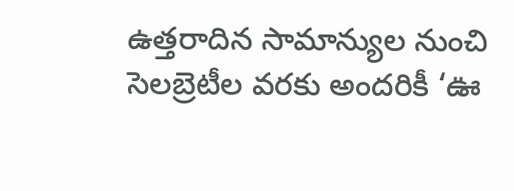ఉత్తరాదిన సామాన్యుల నుంచి సెలబ్రెటీల వరకు అందరికీ ‘ఊ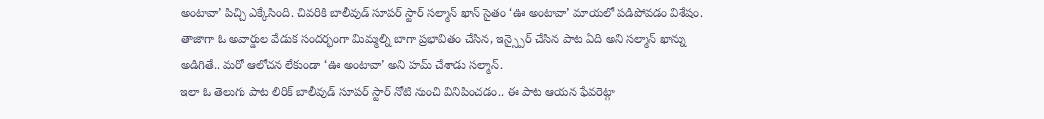అంటావా’ పిచ్చి ఎక్కేసింది. చివరికి బాలీవుడ్ సూపర్ స్టార్ సల్మాన్ ఖాన్ సైతం ‘ఊ అంటావా’ మాయలో పడిపోవడం విశేషం. తాజాగా ఓ అవార్డుల వేడుక సందర్భంగా మిమ్మల్ని బాగా ప్రభావితం చేసిన, ఇన్స్పైర్ చేసిన పాట ఏది అని సల్మాన్ ఖాన్ను అడిగితే.. మరో ఆలోచన లేకుండా ‘ఊ అంటావా’ అని హమ్ చేశాడు సల్మాన్.
ఇలా ఓ తెలుగు పాట లిరిక్ బాలీవుడ్ సూపర్ స్టార్ నోటి నుంచి వినిపించడం.. ఈ పాట ఆయన ఫేవరెట్గా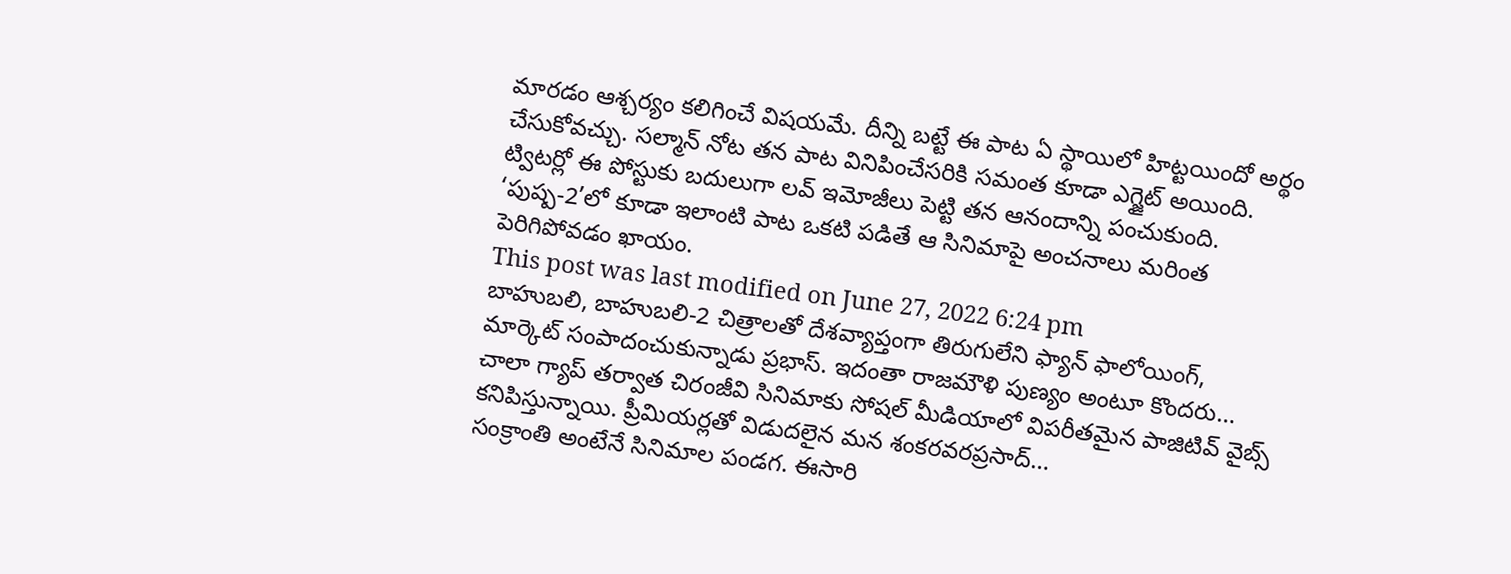మారడం ఆశ్చర్యం కలిగించే విషయమే. దీన్ని బట్టే ఈ పాట ఏ స్థాయిలో హిట్టయిందో అర్థం చేసుకోవచ్చు. సల్మాన్ నోట తన పాట వినిపించేసరికి సమంత కూడా ఎగ్జైట్ అయింది. ట్విటర్లో ఈ పోస్టుకు బదులుగా లవ్ ఇమోజీలు పెట్టి తన ఆనందాన్ని పంచుకుంది. ‘పుష్ప-2’లో కూడా ఇలాంటి పాట ఒకటి పడితే ఆ సినిమాపై అంచనాలు మరింత పెరిగిపోవడం ఖాయం.
This post was last modified on June 27, 2022 6:24 pm
బాహుబలి, బాహుబలి-2 చిత్రాలతో దేశవ్యాప్తంగా తిరుగులేని ఫ్యాన్ ఫాలోయింగ్, మార్కెట్ సంపాదంచుకున్నాడు ప్రభాస్. ఇదంతా రాజమౌళి పుణ్యం అంటూ కొందరు…
చాలా గ్యాప్ తర్వాత చిరంజీవి సినిమాకు సోషల్ మీడియాలో విపరీతమైన పాజిటివ్ వైబ్స్ కనిపిస్తున్నాయి. ప్రీమియర్లతో విడుదలైన మన శంకరవరప్రసాద్…
సంక్రాంతి అంటేనే సినిమాల పండగ. ఈసారి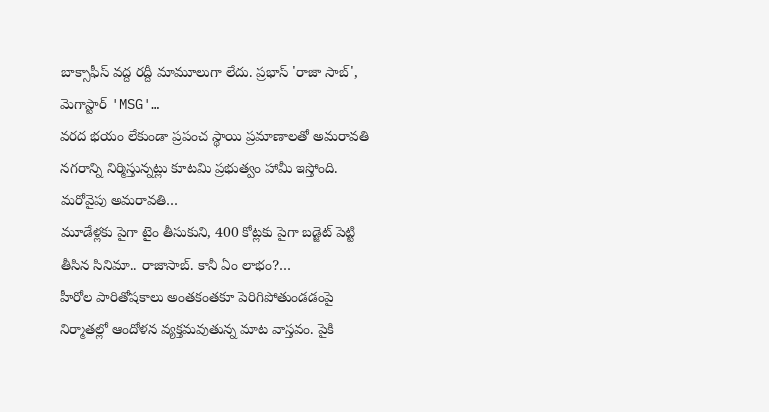బాక్సాఫీస్ వద్ద రద్దీ మామూలుగా లేదు. ప్రభాస్ 'రాజా సాబ్', మెగాస్టార్ 'MSG'…
వరద భయం లేకుండా ప్రపంచ స్థాయి ప్రమాణాలతో అమరావతి నగరాన్ని నిర్మిస్తున్నట్లు కూటమి ప్రభుత్వం హామీ ఇస్తోంది. మరోవైపు అమరావతి…
మూడేళ్లకు పైగా టైం తీసుకుని, 400 కోట్లకు పైగా బడ్జెట్ పెట్టి తీసిన సినిమా.. రాజాసాబ్. కానీ ఏం లాభం?…
హీరోల పారితోషకాలు అంతకంతకూ పెరిగిపోతుండడంపై నిర్మాతల్లో ఆందోళన వ్యక్తమవుతున్న మాట వాస్తవం. పైకి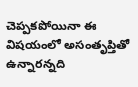చెప్పకపోయినా ఈ విషయంలో అసంతృప్తితో ఉన్నారన్నది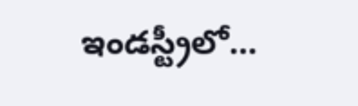ఇండస్ట్రీలో…